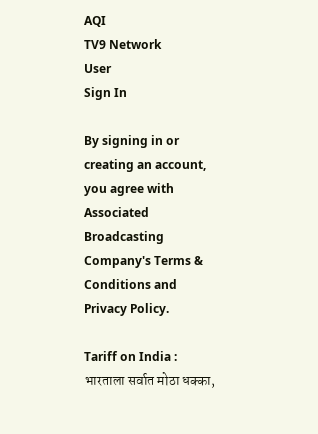AQI
TV9 Network
User
Sign In

By signing in or creating an account, you agree with Associated Broadcasting Company's Terms & Conditions and Privacy Policy.

Tariff on India : भारताला सर्वात मोठा धक्का,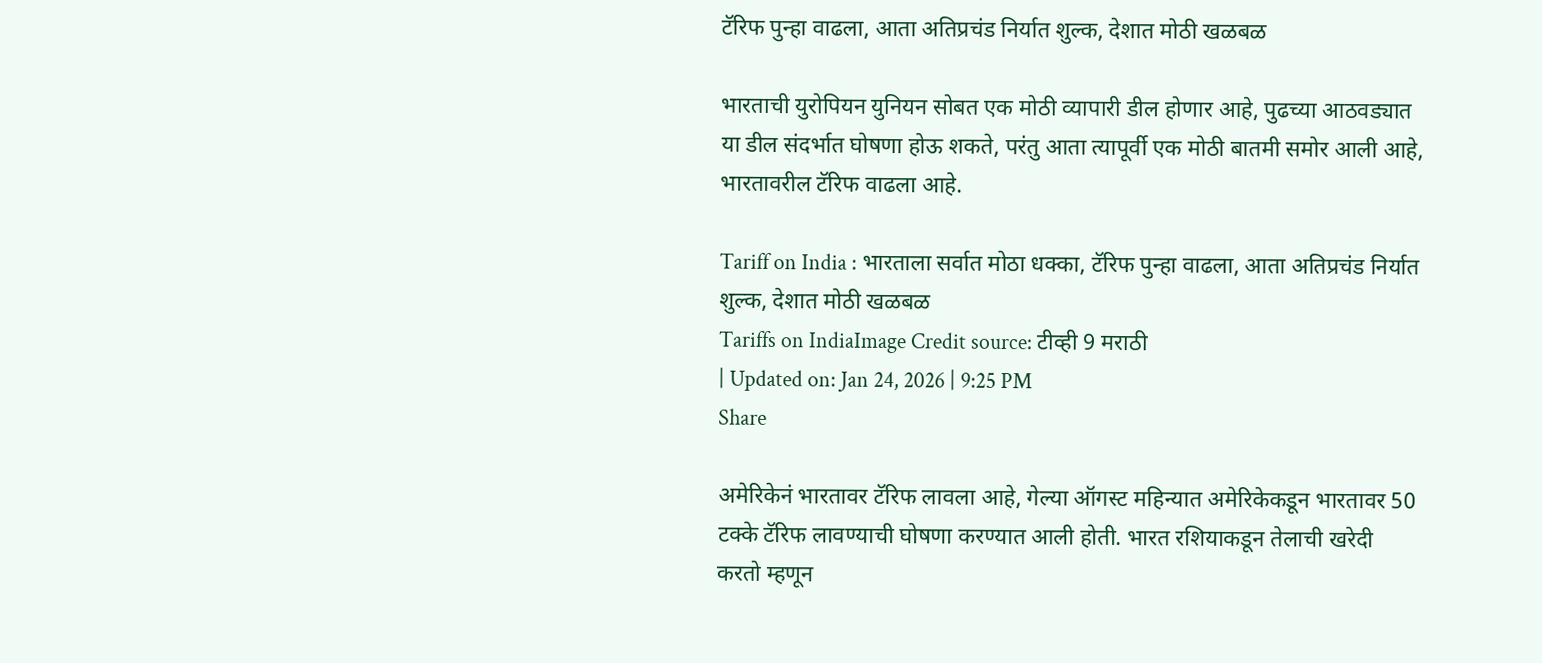टॅरिफ पुन्हा वाढला, आता अतिप्रचंड निर्यात शुल्क, देशात मोठी खळबळ

भारताची युरोपियन युनियन सोबत एक मोठी व्यापारी डील होणार आहे, पुढच्या आठवड्यात या डील संदर्भात घोषणा होऊ शकते, परंतु आता त्यापूर्वी एक मोठी बातमी समोर आली आहे, भारतावरील टॅरिफ वाढला आहे.

Tariff on India : भारताला सर्वात मोठा धक्का, टॅरिफ पुन्हा वाढला, आता अतिप्रचंड निर्यात शुल्क, देशात मोठी खळबळ
Tariffs on IndiaImage Credit source: टीव्ही 9 मराठी
| Updated on: Jan 24, 2026 | 9:25 PM
Share

अमेरिकेनं भारतावर टॅरिफ लावला आहे, गेल्या ऑगस्ट महिन्यात अमेरिकेकडून भारतावर 50 टक्के टॅरिफ लावण्याची घोषणा करण्यात आली होती. भारत रशियाकडून तेलाची खरेदी करतो म्हणून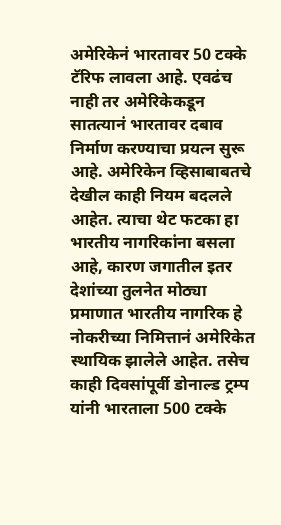अमेरिकेनं भारतावर 50 टक्के टॅरिफ लावला आहे. एवढंच नाही तर अमेरिकेकडून सातत्यानं भारतावर दबाव निर्माण करण्याचा प्रयत्न सुरू आहे. अमेरिकेन व्हिसाबाबतचे देखील काही नियम बदलले आहेत. त्याचा थेट फटका हा भारतीय नागरिकांना बसला आहे, कारण जगातील इतर देशांच्या तुलनेत मोठ्या प्रमाणात भारतीय नागरिक हे नोकरीच्या निमित्तानं अमेरिकेत स्थायिक झालेले आहेत. तसेच काही दिवसांपूर्वी डोनाल्ड ट्रम्प यांनी भारताला 500 टक्के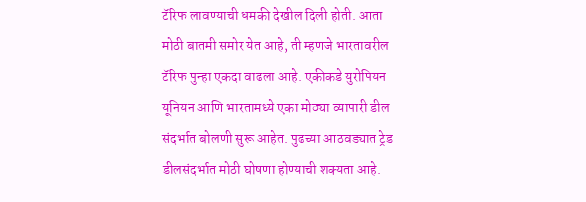टॅरिफ लावण्याची धमकी देखील दिली होती. आता मोठी बातमी समोर येत आहे, ती म्हणजे भारतावरील टॅरिफ पुन्हा एकदा वाढला आहे. एकीकडे युरोपियन यूनियन आणि भारतामध्ये एका मोठ्या व्यापारी डील संदर्भात बोलणी सुरू आहेत. पुढच्या आठवड्यात ट्रेड डीलसंदर्भात मोठी घोषणा होण्याची शक्यता आहे.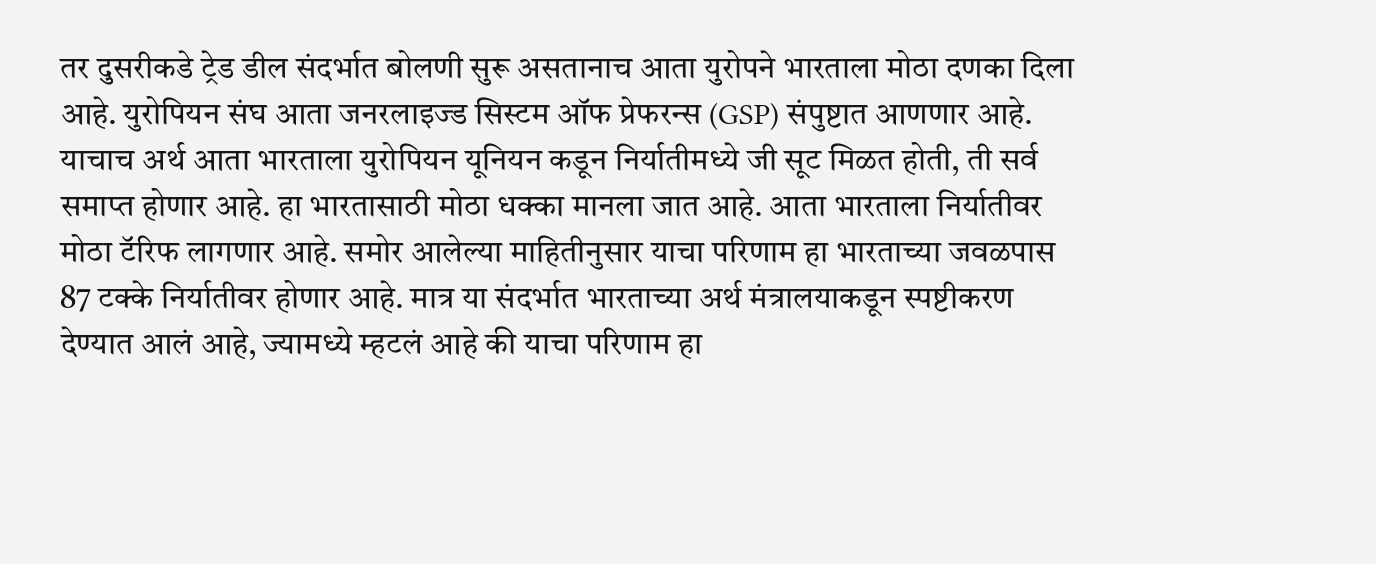तर दुसरीकडे ट्रेड डील संदर्भात बोलणी सुरू असतानाच आता युरोपने भारताला मोठा दणका दिला आहे. युरोपियन संघ आता जनरलाइज्ड सिस्टम ऑफ प्रेफरन्स (GSP) संपुष्टात आणणार आहे. याचाच अर्थ आता भारताला युरोपियन यूनियन कडून निर्यातीमध्ये जी सूट मिळत होती, ती सर्व समाप्त होणार आहे. हा भारतासाठी मोठा धक्का मानला जात आहे. आता भारताला निर्यातीवर मोठा टॅरिफ लागणार आहे. समोर आलेल्या माहितीनुसार याचा परिणाम हा भारताच्या जवळपास 87 टक्के निर्यातीवर होणार आहे. मात्र या संदर्भात भारताच्या अर्थ मंत्रालयाकडून स्पष्टीकरण देण्यात आलं आहे, ज्यामध्ये म्हटलं आहे की याचा परिणाम हा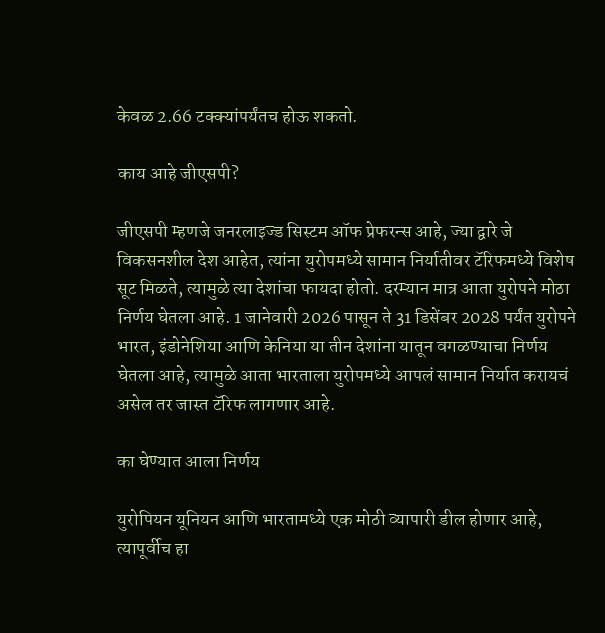केवळ 2.66 टक्क्यांपर्यंतच होऊ शकतो.

काय आहे जीएसपी?

जीएसपी म्हणजे जनरलाइज्ड सिस्टम ऑफ प्रेफरन्स आहे, ज्या द्वारे जे विकसनशील देश आहेत, त्यांना युरोपमध्ये सामान निर्यातीवर टॅरिफमध्ये विशेष सूट मिळते, त्यामुळे त्या देशांचा फायदा होतो. दरम्यान मात्र आता युरोपने मोठा निर्णय घेतला आहे. 1 जानेवारी 2026 पासून ते 31 डिसेंबर 2028 पर्यंत युरोपने भारत, इंडोनेशिया आणि केनिया या तीन देशांना यातून वगळण्याचा निर्णय घेतला आहे, त्यामुळे आता भारताला युरोपमध्ये आपलं सामान निर्यात करायचं असेल तर जास्त टॅरिफ लागणार आहे.

का घेण्यात आला निर्णय

युरोपियन यूनियन आणि भारतामध्ये एक मोठी व्यापारी डील होणार आहे, त्यापूर्वीच हा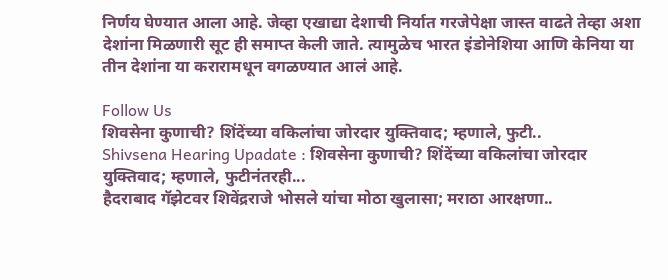निर्णय घेण्यात आला आहे. जेव्हा एखाद्या देशाची निर्यात गरजेपेक्षा जास्त वाढते तेव्हा अशा देशांना मिळणारी सूट ही समाप्त केली जाते. त्यामुळेच भारत इंडोनेशिया आणि केनिया या तीन देशांना या करारामधून वगळण्यात आलं आहे.

Follow Us
शिवसेना कुणाची? शिंदेंच्या वकिलांचा जोरदार युक्तिवाद; म्हणाले, फुटी..
Shivsena Hearing Upadate : शिवसेना कुणाची? शिंदेंच्या वकिलांचा जोरदार युक्तिवाद; म्हणाले, फुटीनंतरही...
हैदराबाद गॅझेटवर शिवेंद्रराजे भोसले यांचा मोठा खुलासा; मराठा आरक्षणा..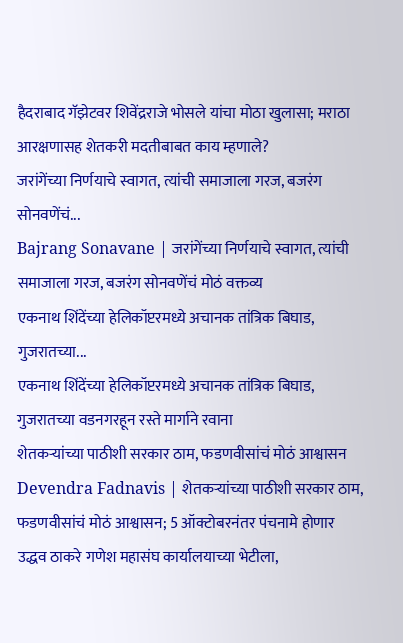हैदराबाद गॅझेटवर शिवेंद्रराजे भोसले यांचा मोठा खुलासा; मराठा आरक्षणासह शेतकरी मदतीबाबत काय म्हणाले?
जरांगेंच्या निर्णयाचे स्वागत, त्यांची समाजाला गरज, बजरंग सोनवणेंचं...
Bajrang Sonavane | जरांगेंच्या निर्णयाचे स्वागत, त्यांची समाजाला गरज, बजरंग सोनवणेंचं मोठं वक्तव्य
एकनाथ शिंदेंच्या हेलिकॉप्टरमध्ये अचानक तांत्रिक बिघाड, गुजरातच्या...
एकनाथ शिंदेंच्या हेलिकॉप्टरमध्ये अचानक तांत्रिक बिघाड, गुजरातच्या वडनगरहून रस्ते मार्गाने रवाना
शेतकऱ्यांच्या पाठीशी सरकार ठाम, फडणवीसांचं मोठं आश्वासन
Devendra Fadnavis | शेतकऱ्यांच्या पाठीशी सरकार ठाम, फडणवीसांचं मोठं आश्वासन; 5 ऑक्टोबरनंतर पंचनामे होणार
उद्धव ठाकरे गणेश महासंघ कार्यालयाच्या भेटीला,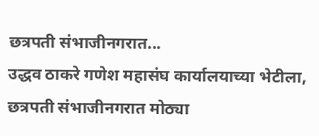छत्रपती संभाजीनगरात...
उद्धव ठाकरे गणेश महासंघ कार्यालयाच्या भेटीला, छत्रपती संभाजीनगरात मोठ्या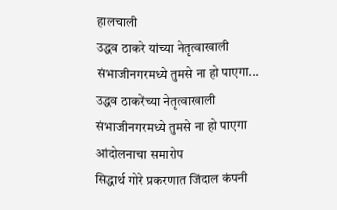हालचाली
उद्धव ठाकरे यांच्या नेतृत्वाखाली संभाजीनगरमध्ये तुमसे ना हो पाएगा...
उद्धव ठाकरेंच्या नेतृत्वाखाली संभाजीनगरमध्ये तुमसे ना हो पाएगा आंदोलनाचा समारोप
सिद्धार्थ गोरे प्रकरणात जिंदाल कंपनी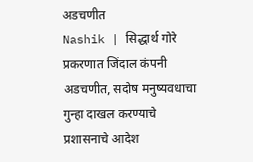अडचणीत
Nashik | सिद्धार्थ गोरे प्रकरणात जिंदाल कंपनी अडचणीत, सदोष मनुष्यवधाचा गुन्हा दाखल करण्याचे प्रशासनाचे आदेश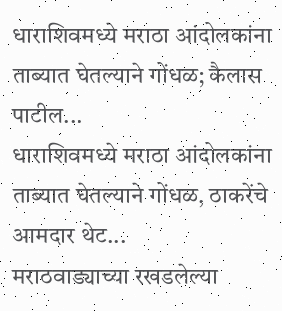धाराशिवमध्ये मराठा आंदोलकांना ताब्यात घेतल्याने गोंधळ; कैलास पाटील...
धाराशिवमध्ये मराठा आंदोलकांना ताब्यात घेतल्याने गोंधळ, ठाकरेंचे आमदार थेट...
मराठवाड्याच्या रखडलेल्या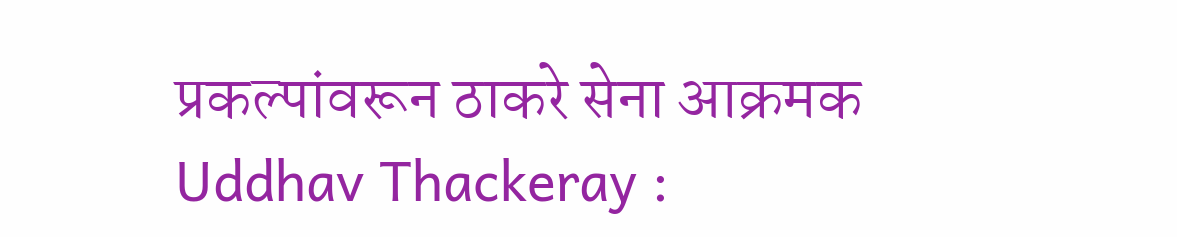प्रकल्पांवरून ठाकरे सेना आक्रमक
Uddhav Thackeray :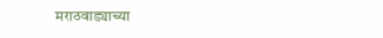मराठवाड्याच्या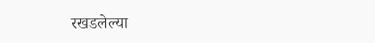रखडलेल्या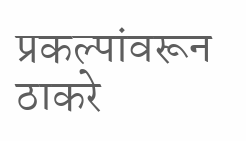प्रकल्पांवरून ठाकरे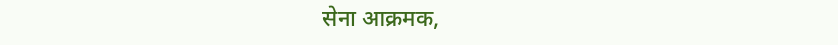सेना आक्रमक,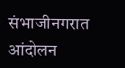संभाजीनगरात आंदोलन